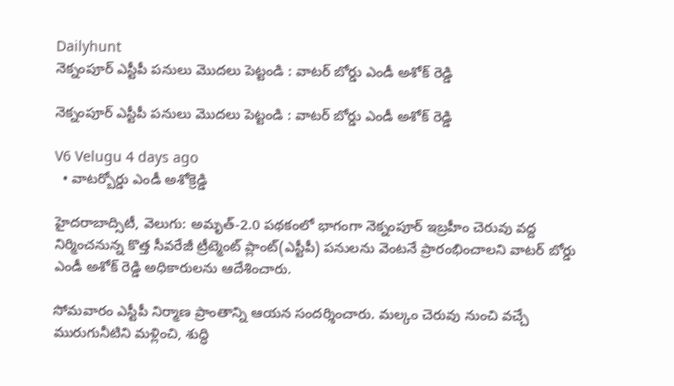Dailyhunt
నెక్నంపూర్ ఎస్టీపీ పనులు మొదలు పెట్టండి : వాటర్ బోర్డు ఎండీ అశోక్ రెడ్డి

నెక్నంపూర్ ఎస్టీపీ పనులు మొదలు పెట్టండి : వాటర్ బోర్డు ఎండీ అశోక్ రెడ్డి

V6 Velugu 4 days ago
  • వాటర్బోర్డు ఎండీ అశోక్రెడ్డి

హైదరాబాద్సిటీ, వెలుగు: అమృత్-2.0 పథకంలో భాగంగా నెక్నంపూర్ ఇబ్రహీం చెరువు వద్ద నిర్మించనున్న కొత్త సీవరేజీ ట్రీట్మెంట్ ప్లాంట్(ఎస్టీపీ) పనులను వెంటనే ప్రారంభించాలని వాటర్ బోర్డు ఎండీ అశోక్ రెడ్డి అధికారులను ఆదేశించారు.

సోమవారం ఎస్టీపీ నిర్మాణ ప్రాంతాన్ని ఆయన సందర్శించారు. మల్కం చెరువు నుంచి వచ్చే మురుగునీటిని మళ్లించి, శుద్ధి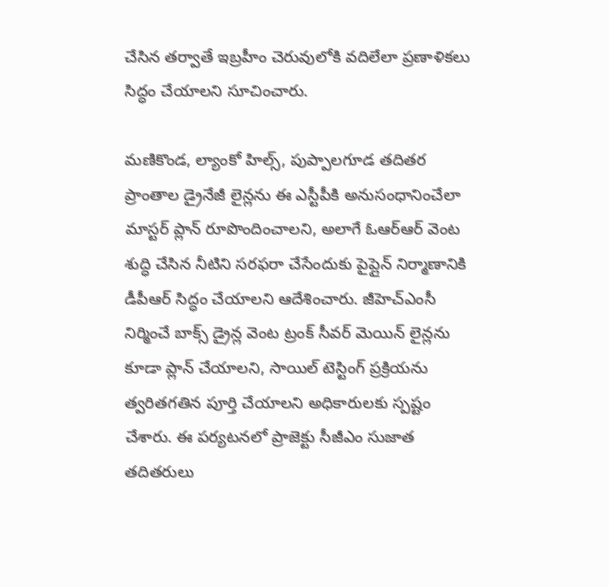చేసిన తర్వాతే ఇబ్రహీం చెరువులోకి వదిలేలా ప్రణాళికలు సిద్ధం చేయాలని సూచించారు.

మణికొండ, ల్యాంకో హిల్స్, పుప్పాలగూడ తదితర ప్రాంతాల డ్రైనేజీ లైన్లను ఈ ఎస్టీపీకి అనుసంధానించేలా మాస్టర్ ప్లాన్ రూపొందించాలని, అలాగే ఓఆర్ఆర్ వెంట శుద్ధి చేసిన నీటిని సరఫరా చేసేందుకు పైప్లైన్ నిర్మాణానికి డీపీఆర్ సిద్ధం చేయాలని ఆదేశించారు. జీహెచ్‌ఎంసీ నిర్మించే బాక్స్ డ్రైన్ల వెంట ట్రంక్ సీవర్ మెయిన్ లైన్లను కూడా ప్లాన్ చేయాలని, సాయిల్ టెస్టింగ్ ప్రక్రియను త్వరితగతిన పూర్తి చేయాలని అధికారులకు స్పష్టం చేశారు. ఈ పర్యటనలో ప్రాజెక్టు సీజీఎం సుజాత తదితరులు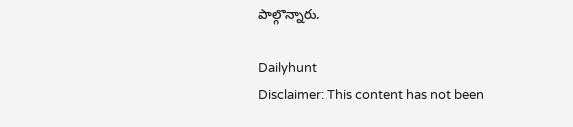పాల్గొన్నారు.

Dailyhunt
Disclaimer: This content has not been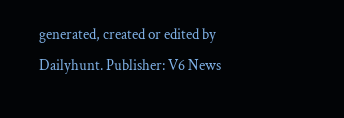generated, created or edited by Dailyhunt. Publisher: V6 News